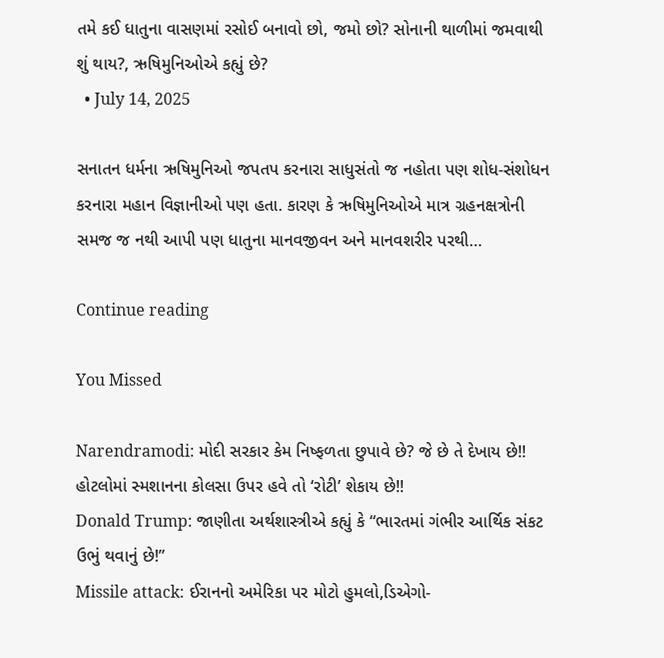તમે કઈ ધાતુના વાસણમાં રસોઈ બનાવો છો, જમો છો? સોનાની થાળીમાં જમવાથી શું થાય?, ઋષિમુનિઓએ કહ્યું છે?
  • July 14, 2025

સનાતન ધર્મના ઋષિમુનિઓ જપતપ કરનારા સાધુસંતો જ નહોતા પણ શોધ-સંશોધન કરનારા મહાન વિજ્ઞાનીઓ પણ હતા. કારણ કે ઋષિમુનિઓએ માત્ર ગ્રહનક્ષત્રોની સમજ જ નથી આપી પણ ધાતુના માનવજીવન અને માનવશરીર પરથી…

Continue reading

You Missed

Narendramodi: મોદી સરકાર કેમ નિષ્ફળતા છુપાવે છે? જે છે તે દેખાય છે!! હોટલોમાં સ્મશાનના કોલસા ઉપર હવે તો ‘રોટી’ શેકાય છે!!
Donald Trump: જાણીતા અર્થશાસ્ત્રીએ કહ્યું કે “ભારતમાં ગંભીર આર્થિક સંકટ ઉભું થવાનું છે!”
Missile attack: ઈરાનનો અમેરિકા પર મોટો હુમલો,ડિએગો-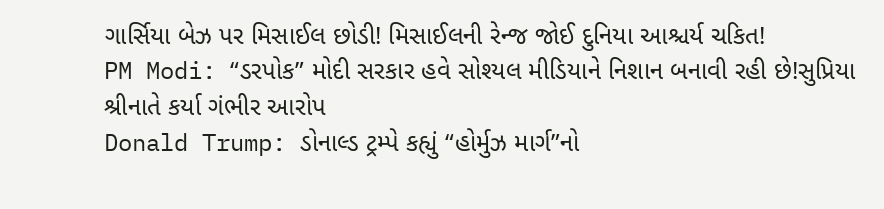ગાર્સિયા બેઝ પર મિસાઈલ છોડી! મિસાઈલની રેન્જ જોઈ દુનિયા આશ્ચર્ય ચકિત!
PM Modi: “ડરપોક” મોદી સરકાર હવે સોશ્યલ મીડિયાને નિશાન બનાવી રહી છે!સુપ્રિયા શ્રીનાતે કર્યા ગંભીર આરોપ
Donald Trump: ડોનાલ્ડ ટ્રમ્પે કહ્યું “હોર્મુઝ માર્ગ”નો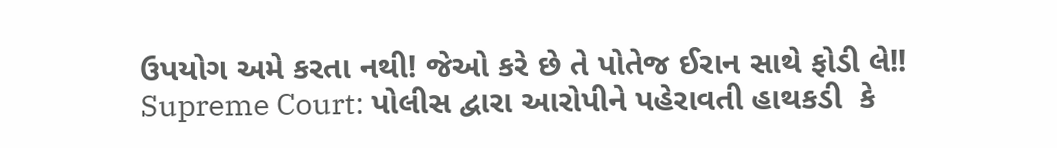ઉપયોગ અમે કરતા નથી! જેઓ કરે છે તે પોતેજ ઈરાન સાથે ફોડી લે!!
Supreme Court: પોલીસ દ્વારા આરોપીને પહેરાવતી હાથકડી  કે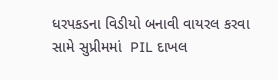ધરપકડના વિડીયો બનાવી વાયરલ કરવા સામે સુપ્રીમમાં  PIL દાખલ